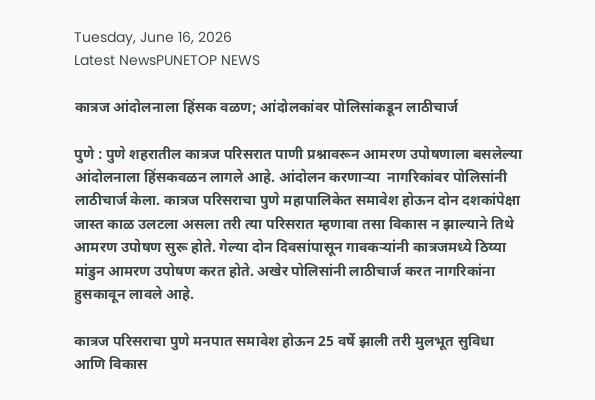Tuesday, June 16, 2026
Latest NewsPUNETOP NEWS

कात्रज आंदोलनाला हिंसक वळण; आंदोलकांवर पोलिसांकडून लाठीचार्ज

पुणे : पुणे शहरातील कात्रज परिसरात पाणी प्रश्नावरून आमरण उपोषणाला बसलेल्या आंदोलनाला हिंसकवळन लागले आहे. आंदोलन करणाऱ्या  नागरिकांवर पोलिसांनी लाठीचार्ज केला. कात्रज परिसराचा पुणे महापालिकेत समावेश होऊन दोन दशकांपेक्षा जास्त काळ उलटला असला तरी त्या परिसरात म्हणावा तसा विकास न झाल्याने तिथे आमरण उपोषण सुरू होते. गेल्या दोन दिवसांपासून गावकऱ्यांनी कात्रजमध्ये ठिय्या मांडुन आमरण उपोषण करत होते. अखेर पोलिसांनी लाठीचार्ज करत नागरिकांना हुसकावून लावले आहे.

कात्रज परिसराचा पुणे मनपात समावेश होऊन 25 वर्षे झाली तरी मुलभूत सुविधा आणि विकास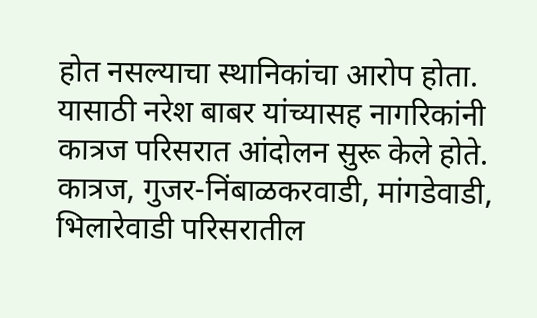होत नसल्याचा स्थानिकांचा आरोप होता. यासाठी नरेश बाबर यांच्यासह नागरिकांनी कात्रज परिसरात आंदोलन सुरू केले होते. कात्रज, गुजर-निंबाळकरवाडी, मांगडेवाडी, भिलारेवाडी परिसरातील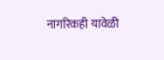नागरिकही यावेळी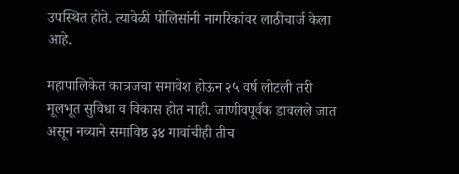उपस्थित होते. त्यावेळी पोलिसांनी नागरिकांवर लाठीचार्ज केला आहे.

महापालिकेत कात्रजचा समावेश होऊन २५ वर्ष लोटली तरी मूलभूत सुविधा व विकास होत नाही. जाणीवपूर्वक डावलले जात असून नव्याने समाविष्ठ ३४ गावांचीही तीच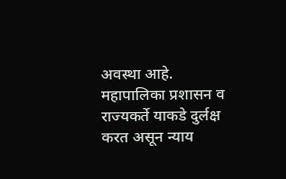अवस्था आहे. महापालिका प्रशासन व राज्यकर्ते याकडे दुर्लक्ष करत असून न्याय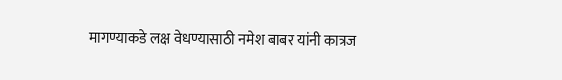मागण्याकडे लक्ष वेधण्यासाठी नमेश बाबर यांनी कात्रज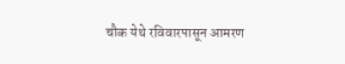चौक येथे रविवारपासून आमरण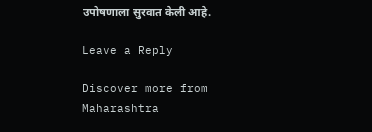उपोषणाला सुरवात केली आहे.

Leave a Reply

Discover more from Maharashtra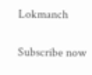Lokmanch

Subscribe now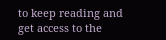to keep reading and get access to the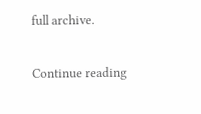full archive.

Continue reading